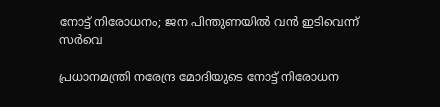നോട്ട് നിരോധനം; ജന പിന്തുണയില്‍ വന്‍ ഇടിവെന്ന് സര്‍വെ

പ്രധാനമന്ത്രി നരേന്ദ്ര മോദിയുടെ നോട്ട് നിരോധന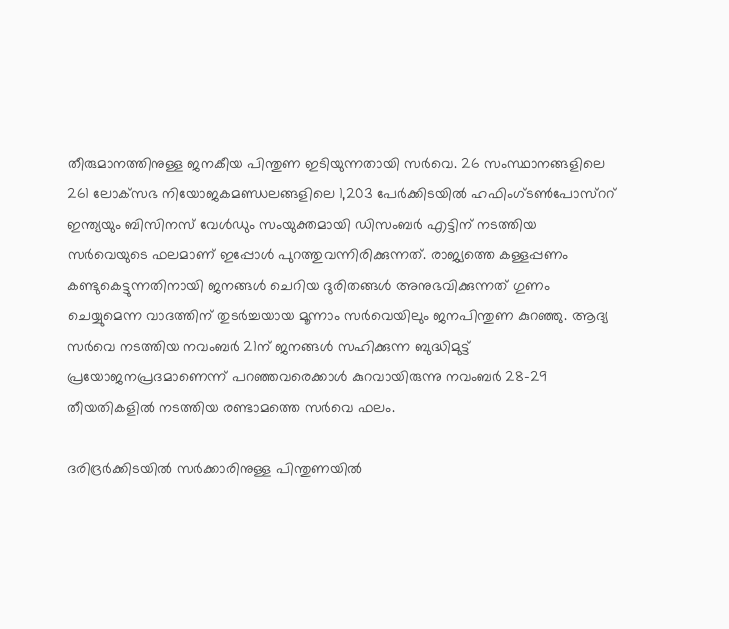തീരുമാനത്തിനുള്ള ജനകീയ പിന്തുണ ഇടിയുന്നതായി സര്‍വെ. 26 സംസ്ഥാനങ്ങളിലെ 261 ലോക്‌സഭ നിയോജകമണ്ഡലങ്ങളിലെ 1,203 പേര്‍ക്കിടയില്‍ ഹഫിംഗ്ടണ്‍പോസ്‌ററ് ഇന്ത്യയും ബിസിനസ് വേള്‍ഡും സംയുക്തമായി ഡിസംബര്‍ എട്ടിന് നടത്തിയ സര്‍വെയുടെ ഫലമാണ് ഇപ്പോള്‍ പുറത്തുവന്നിരിക്കുന്നത്. രാജ്യത്തെ കള്ളപ്പണം കണ്ടുകെട്ടുന്നതിനായി ജനങ്ങള്‍ ചെറിയ ദുരിതങ്ങള്‍ അനുഭവിക്കുന്നത് ഗുണം ചെയ്യുമെന്ന വാദത്തിന് തുടര്‍ച്ചയായ മൂന്നാം സര്‍വെയിലും ജനപിന്തുണ കുറഞ്ഞു. ആദ്യ സര്‍വെ നടത്തിയ നവംബര്‍ 21ന് ജനങ്ങള്‍ സഹിക്കുന്ന ബുദ്ധിമുട്ട് പ്രയോജനപ്രദമാണെന്ന് പറഞ്ഞവരെക്കാള്‍ കുറവായിരുന്നു നവംബര്‍ 28-29 തീയതികളില്‍ നടത്തിയ രണ്ടാമത്തെ സര്‍വെ ഫലം.

ദരിദ്രര്‍ക്കിടയില്‍ സര്‍ക്കാരിനുള്ള പിന്തുണയില്‍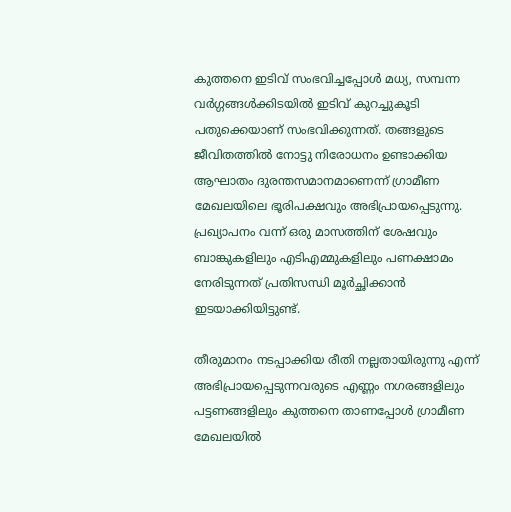കുത്തനെ ഇടിവ് സംഭവിച്ചപ്പോള്‍ മധ്യ, സമ്പന്ന വര്‍ഗ്ഗങ്ങള്‍ക്കിടയില്‍ ഇടിവ് കുറച്ചുകൂടി പതുക്കെയാണ് സംഭവിക്കുന്നത്. തങ്ങളുടെ ജീവിതത്തില്‍ നോട്ടു നിരോധനം ഉണ്ടാക്കിയ ആഘാതം ദുരന്തസമാനമാണെന്ന് ഗ്രാമീണ മേഖലയിലെ ഭൂരിപക്ഷവും അഭിപ്രായപ്പെടുന്നു. പ്രഖ്യാപനം വന്ന് ഒരു മാസത്തിന് ശേഷവും ബാങ്കുകളിലും എടിഎമ്മുകളിലും പണക്ഷാമം നേരിടുന്നത് പ്രതിസന്ധി മൂര്‍ച്ഛിക്കാന്‍ ഇടയാക്കിയിട്ടുണ്ട്.

തീരുമാനം നടപ്പാക്കിയ രീതി നല്ലതായിരുന്നു എന്ന് അഭിപ്രായപ്പെടുന്നവരുടെ എണ്ണം നഗരങ്ങളിലും പട്ടണങ്ങളിലും കുത്തനെ താണപ്പോള്‍ ഗ്രാമീണ മേഖലയില്‍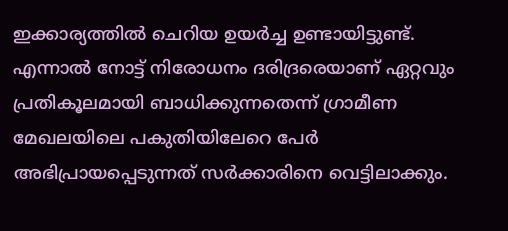ഇക്കാര്യത്തില്‍ ചെറിയ ഉയര്‍ച്ച ഉണ്ടായിട്ടുണ്ട്. എന്നാല്‍ നോട്ട് നിരോധനം ദരിദ്രരെയാണ് ഏറ്റവും പ്രതികൂലമായി ബാധിക്കുന്നതെന്ന് ഗ്രാമീണ മേഖലയിലെ പകുതിയിലേറെ പേര്‍ അഭിപ്രായപ്പെടുന്നത് സര്‍ക്കാരിനെ വെട്ടിലാക്കും.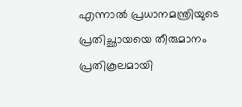എന്നാല്‍ പ്രധാനമന്ത്രിയുടെ പ്രതിച്ഛായയെ തീരുമാനം പ്രതികൂലമായി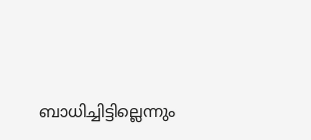ബാധിച്ചിട്ടില്ലെന്നും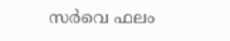സര്‍വെ ഫലം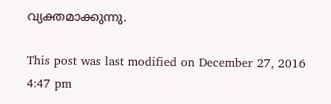വ്യക്തമാക്കുന്നു.

This post was last modified on December 27, 2016 4:47 pm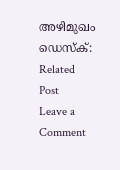അഴിമുഖം ഡെസ്ക്:
Related Post
Leave a Comment